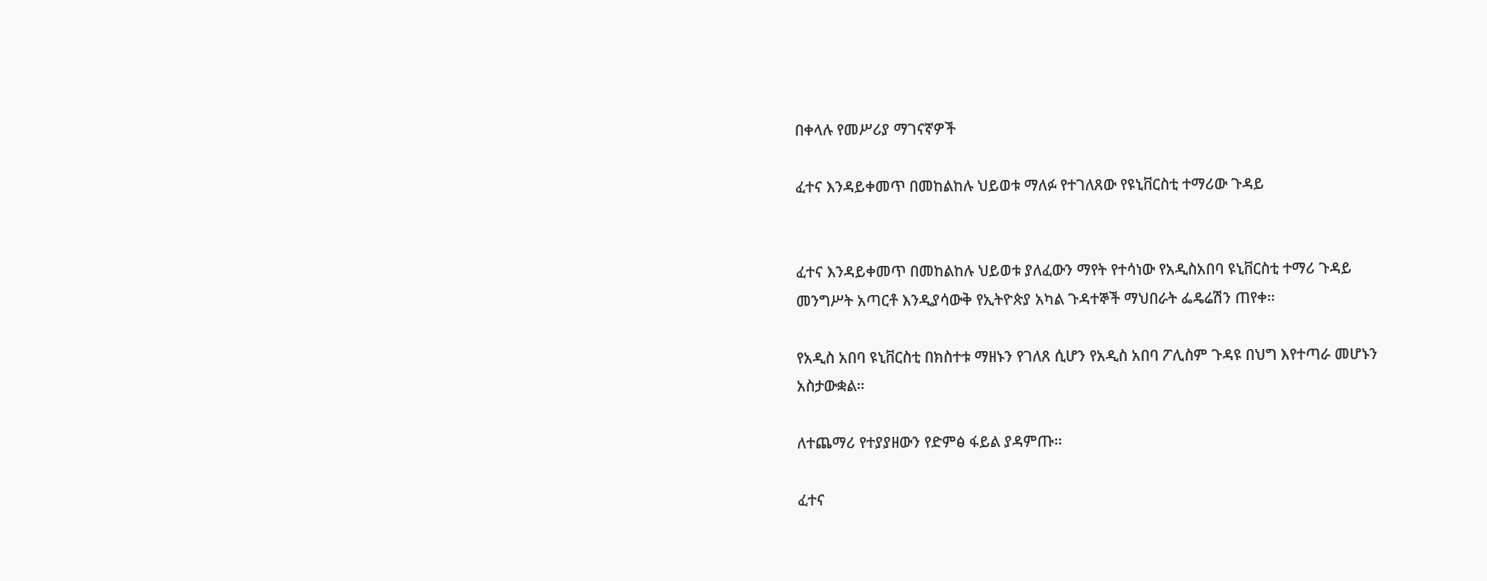በቀላሉ የመሥሪያ ማገናኛዎች

ፈተና እንዳይቀመጥ በመከልከሉ ህይወቱ ማለፉ የተገለጸው የዩኒቨርስቲ ተማሪው ጉዳይ


ፈተና እንዳይቀመጥ በመከልከሉ ህይወቱ ያለፈውን ማየት የተሳነው የአዲስአበባ ዩኒቨርስቲ ተማሪ ጉዳይ መንግሥት አጣርቶ እንዲያሳውቅ የኢትዮጵያ አካል ጉዳተኞች ማህበራት ፌዴሬሽን ጠየቀ።

የአዲስ አበባ ዩኒቨርስቲ በክስተቱ ማዘኑን የገለጸ ሲሆን የአዲስ አበባ ፖሊስም ጉዳዩ በህግ እየተጣራ መሆኑን አስታውቋል።

ለተጨማሪ የተያያዘውን የድምፅ ፋይል ያዳምጡ።

ፈተና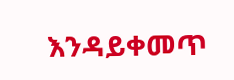እንዳይቀመጥ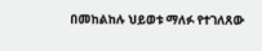በመከልከሉ ህይወቱ ማለፉ የተገለጸው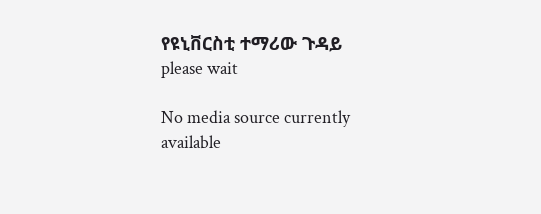የዩኒቨርስቲ ተማሪው ጉዳይ
please wait

No media source currently available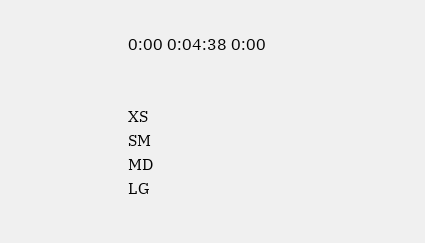0:00 0:04:38 0:00


XS
SM
MD
LG